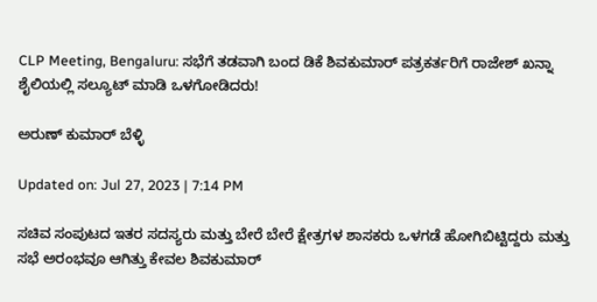CLP Meeting, Bengaluru: ಸಭೆಗೆ ತಡವಾಗಿ ಬಂದ ಡಿಕೆ ಶಿವಕುಮಾರ್ ಪತ್ರಕರ್ತರಿಗೆ ರಾಜೇಶ್ ಖನ್ನಾ ಶೈಲಿಯಲ್ಲಿ ಸಲ್ಯೂಟ್ ಮಾಡಿ ಒಳಗೋಡಿದರು!

ಅರುಣ್ ಕುಮಾರ್ ಬೆಳ್ಳಿ

Updated on: Jul 27, 2023 | 7:14 PM

ಸಚಿವ ಸಂಪುಟದ ಇತರ ಸದಸ್ಯರು ಮತ್ತು ಬೇರೆ ಬೇರೆ ಕ್ಷೇತ್ರಗಳ ಶಾಸಕರು ಒಳಗಡೆ ಹೋಗಿಬಿಟ್ಟಿದ್ದರು ಮತ್ತು ಸಭೆ ಅರಂಭವೂ ಆಗಿತ್ತು ಕೇವಲ ಶಿವಕುಮಾರ್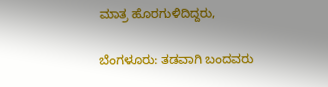ಮಾತ್ರ ಹೊರಗುಳಿದಿದ್ದರು,

ಬೆಂಗಳೂರು: ತಡವಾಗಿ ಬಂದವರು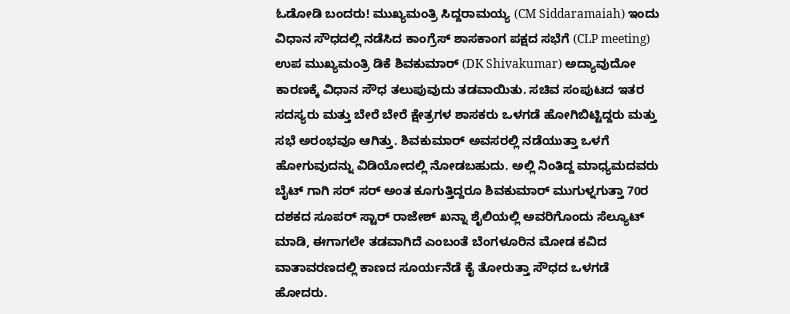ಓಡೋಡಿ ಬಂದರು! ಮುಖ್ಯಮಂತ್ರಿ ಸಿದ್ದರಾಮಯ್ಯ (CM Siddaramaiah) ಇಂದು ವಿಧಾನ ಸೌಧದಲ್ಲಿ ನಡೆಸಿದ ಕಾಂಗ್ರೆಸ್ ಶಾಸಕಾಂಗ ಪಕ್ಷದ ಸಭೆಗೆ (CLP meeting) ಉಪ ಮುಖ್ಯಮಂತ್ರಿ ಡಿಕೆ ಶಿವಕುಮಾರ್ (DK Shivakumar) ಅದ್ಯಾವುದೋ ಕಾರಣಕ್ಕೆ ವಿಧಾನ ಸೌಧ ತಲುಪುವುದು ತಡವಾಯಿತು. ಸಚಿವ ಸಂಪುಟದ ಇತರ ಸದಸ್ಯರು ಮತ್ತು ಬೇರೆ ಬೇರೆ ಕ್ಷೇತ್ರಗಳ ಶಾಸಕರು ಒಳಗಡೆ ಹೋಗಿಬಿಟ್ಟಿದ್ದರು ಮತ್ತು ಸಭೆ ಅರಂಭವೂ ಆಗಿತ್ತು. ಶಿವಕುಮಾರ್ ಅವಸರಲ್ಲಿ ನಡೆಯುತ್ತಾ ಒಳಗೆ ಹೋಗುವುದನ್ನು ವಿಡಿಯೋದಲ್ಲಿ ನೋಡಬಹುದು. ಅಲ್ಲಿ ನಿಂತಿದ್ದ ಮಾಧ್ಯಮದವರು ಬೈಟ್ ಗಾಗಿ ಸರ್ ಸರ್ ಅಂತ ಕೂಗುತ್ತಿದ್ದರೂ ಶಿವಕುಮಾರ್ ಮುಗುಳ್ನಗುತ್ತಾ 70ರ ದಶಕದ ಸೂಪರ್ ಸ್ಟಾರ್ ರಾಜೇಶ್ ಖನ್ನಾ ಶೈಲಿಯಲ್ಲಿ ಅವರಿಗೊಂದು ಸೆಲ್ಯೂಟ್ ಮಾಡಿ, ಈಗಾಗಲೇ ತಡವಾಗಿದೆ ಎಂಬಂತೆ ಬೆಂಗಳೂರಿನ ಮೋಡ ಕವಿದ ವಾತಾವರಣದಲ್ಲಿ ಕಾಣದ ಸೂರ್ಯನೆಡೆ ಕೈ ತೋರುತ್ತಾ ಸೌಧದ ಒಳಗಡೆ ಹೋದರು.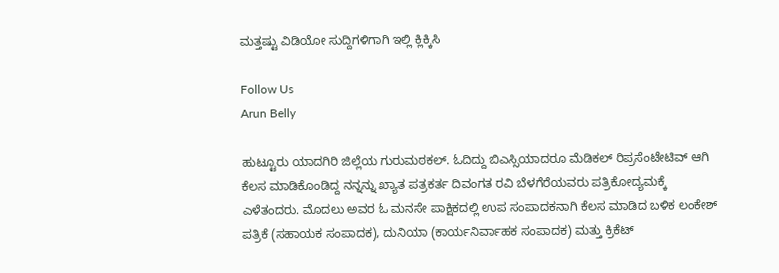ಮತ್ತಷ್ಟು ವಿಡಿಯೋ ಸುದ್ದಿಗಳಿಗಾಗಿ ಇಲ್ಲಿ ಕ್ಲಿಕ್ಕಿಸಿ

Follow Us
Arun Belly

ಹುಟ್ಟೂರು ಯಾದಗಿರಿ ಜಿಲ್ಲೆಯ ಗುರುಮಠಕಲ್. ಓದಿದ್ದು ಬಿಎಸ್ಸಿಯಾದರೂ ಮೆಡಿಕಲ್ ರಿಪ್ರಸೆಂಟೇಟಿವ್ ಆಗಿ ಕೆಲಸ ಮಾಡಿಕೊಂಡಿದ್ದ ನನ್ನನ್ನು ಖ್ಯಾತ ಪತ್ರಕರ್ತ ದಿವಂಗತ ರವಿ ಬೆಳಗೆರೆಯವರು ಪತ್ರಿಕೋದ್ಯಮಕ್ಕೆ ಎಳೆತಂದರು. ಮೊದಲು ಅವರ ಓ ಮನಸೇ ಪಾಕ್ಷಿಕದಲ್ಲಿ ಉಪ ಸಂಪಾದಕನಾಗಿ ಕೆಲಸ ಮಾಡಿದ ಬಳಿಕ ಲಂಕೇಶ್ ಪತ್ರಿಕೆ (ಸಹಾಯಕ ಸಂಪಾದಕ), ದುನಿಯಾ (ಕಾರ್ಯನಿರ್ವಾಹಕ ಸಂಪಾದಕ) ಮತ್ತು ಕ್ರಿಕೆಟ್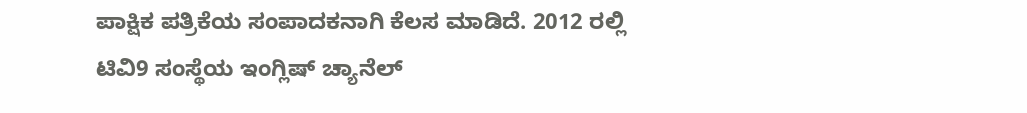ಪಾಕ್ಷಿಕ ಪತ್ರಿಕೆಯ ಸಂಪಾದಕನಾಗಿ ಕೆಲಸ ಮಾಡಿದೆ. 2012 ರಲ್ಲಿ ಟಿವಿ9 ಸಂಸ್ಥೆಯ ಇಂಗ್ಲಿಷ್ ಚ್ಯಾನೆಲ್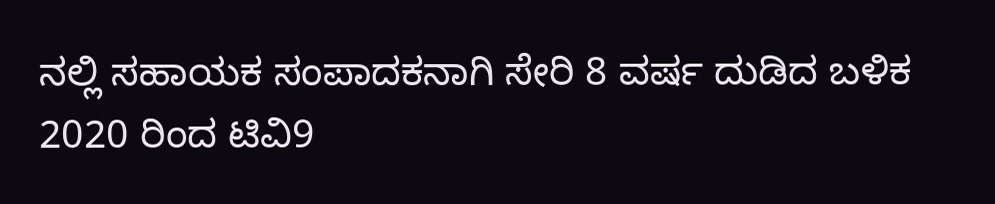ನಲ್ಲಿ ಸಹಾಯಕ ಸಂಪಾದಕನಾಗಿ ಸೇರಿ 8 ವರ್ಷ ದುಡಿದ ಬಳಿಕ 2020 ರಿಂದ ಟಿವಿ9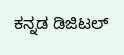ಕನ್ನಡ ಡಿಜಿಟಲ್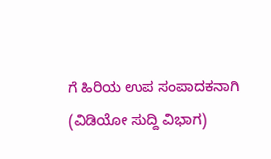ಗೆ ಹಿರಿಯ ಉಪ ಸಂಪಾದಕನಾಗಿ (ವಿಡಿಯೋ ಸುದ್ದಿ ವಿಭಾಗ)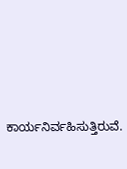ಕಾರ್ಯನಿರ್ವಹಿಸುತ್ತಿರುವೆ.